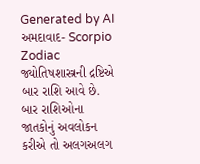Generated by AI
અમદાવાદ- Scorpio Zodiac જ્યોતિષશાસ્ત્રની દ્રષ્ટિએ બાર રાશિ આવે છે. બાર રાશિઓના જાતકોનું અવલોકન કરીએ તો અલગઅલગ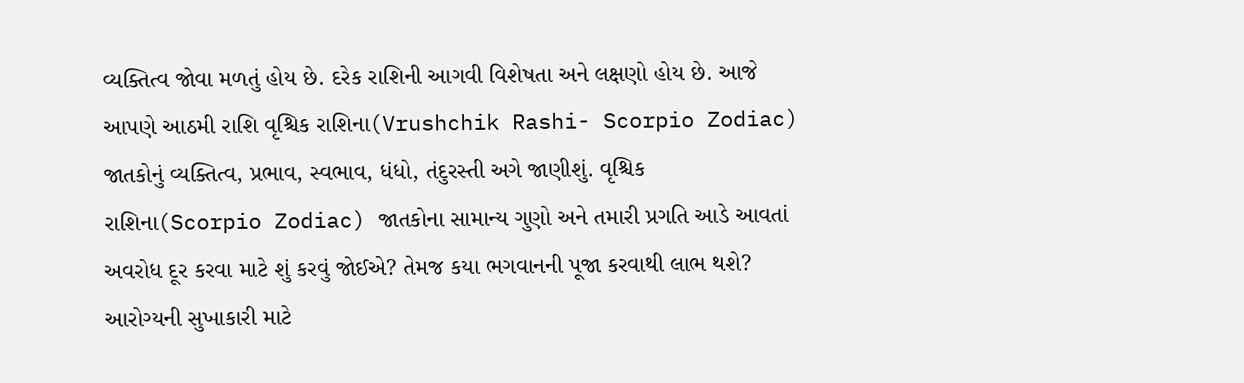વ્યક્તિત્વ જોવા મળતું હોય છે. દરેક રાશિની આગવી વિશેષતા અને લક્ષણો હોય છે. આજે આપણે આઠમી રાશિ વૃશ્ચિક રાશિના(Vrushchik Rashi- Scorpio Zodiac) જાતકોનું વ્યક્તિત્વ, પ્રભાવ, સ્વભાવ, ધંધો, તંદુરસ્તી અગે જાણીશું. વૃશ્ચિક રાશિના(Scorpio Zodiac) જાતકોના સામાન્ય ગુણો અને તમારી પ્રગતિ આડે આવતાં અવરોધ દૂર કરવા માટે શું કરવું જોઈએ? તેમજ કયા ભગવાનની પૂજા કરવાથી લાભ થશે? આરોગ્યની સુખાકારી માટે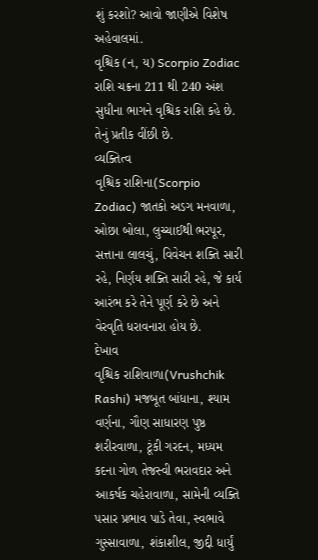શું કરશો? આવો જાણીએ વિશેષ અહેવાલમાં.
વૃશ્ચિક (ન, ય) Scorpio Zodiac
રાશિ ચક્રના 211 થી 240 અંશ સુધીના ભાગને વૃશ્ચિક રાશિ કહે છે. તેનું પ્રતીક વીંછી છે.
વ્યક્તિત્વ
વૃશ્ચિક રાશિના(Scorpio Zodiac) જાતકો અડગ મનવાળા, ઓછા બોલા, લુચ્ચાઈથી ભરપૂર, સત્તાના લાલચું, વિવેચન શક્તિ સારી રહે, નિર્ણય શક્તિ સારી રહે, જે કાર્ય આરંભ કરે તેને પૂર્ણ કરે છે અને વેરવૃતિ ધરાવનારા હોય છે.
દેખાવ
વૃશ્ચિક રાશિવાળા(Vrushchik Rashi) મજબૂત બાંધાના, શ્યામ વર્ણના, ગૌણ સાધારણ પુષ્ઠ શરીરવાળા, ટૂંકી ગરદન, મધ્યમ કદના ગોળ તેજસ્વી ભરાવદાર અને આકર્ષક ચહેરાવાળા, સામેની વ્યક્તિ પસાર પ્રભાવ પાડે તેવા, સ્વભાવે ગુસ્સાવાળા, શંકાશીલ, જીદ્દી ધાર્યું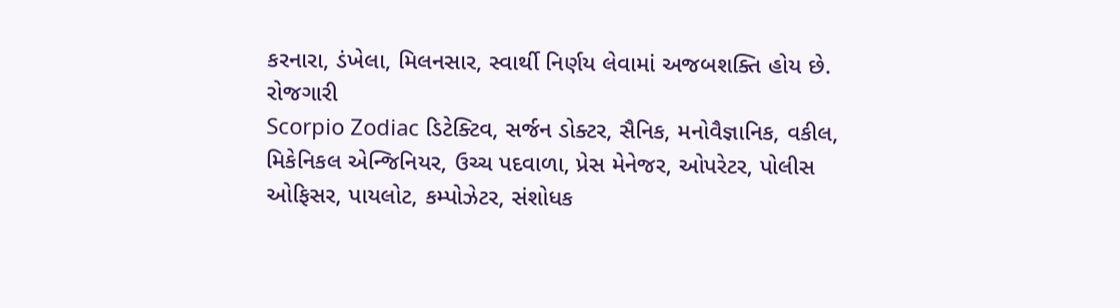કરનારા, ડંખેલા, મિલનસાર, સ્વાર્થી નિર્ણય લેવામાં અજબશક્તિ હોય છે.
રોજગારી
Scorpio Zodiac ડિટેક્ટિવ, સર્જન ડોક્ટર, સૈનિક, મનોવૈજ્ઞાનિક, વકીલ, મિકેનિકલ એન્જિનિયર, ઉચ્ચ પદવાળા, પ્રેસ મેનેજર, ઓપરેટર, પોલીસ ઓફિસર, પાયલોટ, કમ્પોઝેટર, સંશોધક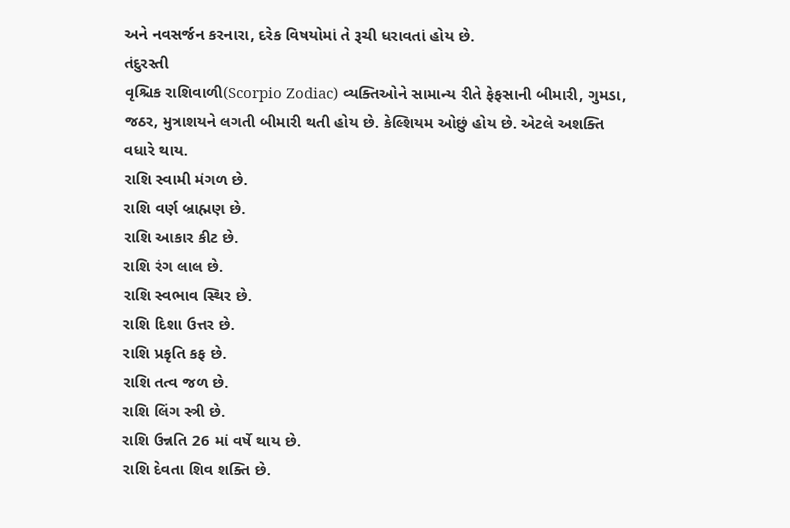અને નવસર્જન કરનારા, દરેક વિષયોમાં તે રૂચી ધરાવતાં હોય છે.
તંદુરસ્તી
વૃશ્ચિક રાશિવાળી(Scorpio Zodiac) વ્યક્તિઓને સામાન્ય રીતે ફેફસાની બીમારી, ગુમડા, જઠર, મુત્રાશયને લગતી બીમારી થતી હોય છે. કેલ્શિયમ ઓછું હોય છે. એટલે અશક્તિ વધારે થાય.
રાશિ સ્વામી મંગળ છે.
રાશિ વર્ણ બ્રાહ્મણ છે.
રાશિ આકાર કીટ છે.
રાશિ રંગ લાલ છે.
રાશિ સ્વભાવ સ્થિર છે.
રાશિ દિશા ઉત્તર છે.
રાશિ પ્રકૃતિ કફ છે.
રાશિ તત્વ જળ છે.
રાશિ લિંગ સ્ત્રી છે.
રાશિ ઉન્નતિ 26 માં વર્ષે થાય છે.
રાશિ દેવતા શિવ શક્તિ છે.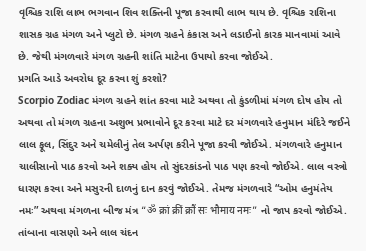વૃશ્ચિક રાશિ લાભ ભગવાન શિવ શક્તિની પૂજા કરવાથી લાભ થાય છે. વૃશ્ચિક રાશિના શાસક ગ્રહ મંગળ અને પ્લુટો છે. મંગળ ગ્રહને કંકાસ અને લડાઈનો કારક માનવામાં આવે છે. જેથી મંગળવારે મંગળ ગ્રહની શાંતિ માટેના ઉપાયો કરવા જોઈએ.
પ્રગતિ આડે અવરોધ દૂર કરવા શું કરશો?
Scorpio Zodiac મંગળ ગ્રહને શાંત કરવા માટે અથવા તો કુંડળીમાં મંગળ દોષ હોય તો અથવા તો મંગળ ગ્રહના અશુભ પ્રભાવોને દૂર કરવા માટે દર મંગળવારે હનુમાન મંદિરે જઈને લાલ ફૂલ, સિંદુર અને ચમેલીનું તેલ અર્પણ કરીને પૂજા કરવી જોઈએ. મંગળવારે હનુમાન ચાલીસાનો પાઠ કરવો અને શક્ય હોય તો સુંદરકાંડનો પાઠ પણ કરવો જોઈએ. લાલ વસ્ત્રો ધારણ કરવા અને મસુરની દાળનું દાન કરવું જોઈએ. તેમજ મંગળવારે “ઓમ હનુમંતેય નમઃ” અથવા મંગળના બીજ મંત્ર “ॐ क्रां क्रीं क्रौं सः भौमाय नमः” નો જાપ કરવો જોઈએ. તાંબાના વાસણો અને લાલ ચંદન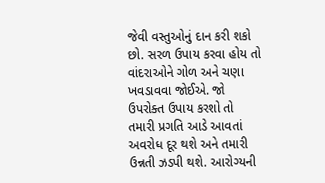જેવી વસ્તુઓનું દાન કરી શકો છો. સરળ ઉપાય કરવા હોય તો વાંદરાઓને ગોળ અને ચણા ખવડાવવા જોઈએ. જો ઉપરોક્ત ઉપાય કરશો તો તમારી પ્રગતિ આડે આવતાં અવરોધ દૂર થશે અને તમારી ઉન્નતી ઝડપી થશે. આરોગ્યની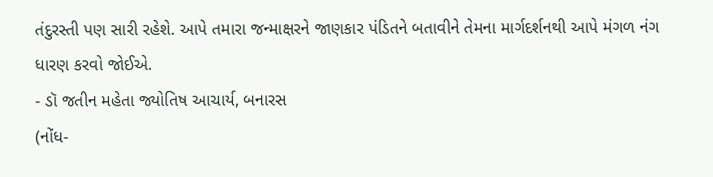તંદુરસ્તી પણ સારી રહેશે. આપે તમારા જન્માક્ષરને જાણકાર પંડિતને બતાવીને તેમના માર્ગદર્શનથી આપે મંગળ નંગ ધારણ કરવો જોઈએ.
- ડૉ જતીન મહેતા જ્યોતિષ આચાર્ય, બનારસ
(નોંધ-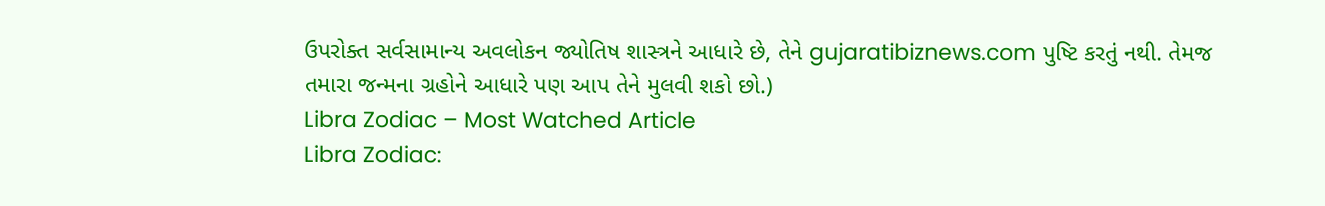ઉપરોક્ત સર્વસામાન્ય અવલોકન જ્યોતિષ શાસ્ત્રને આધારે છે, તેને gujaratibiznews.com પુષ્ટિ કરતું નથી. તેમજ તમારા જન્મના ગ્રહોને આધારે પણ આપ તેને મુલવી શકો છો.)
Libra Zodiac – Most Watched Article
Libra Zodiac: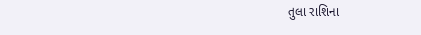તુલા રાશિના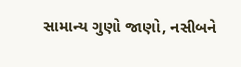સામાન્ય ગુણો જાણો, નસીબને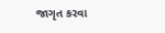જાગૃત કરવા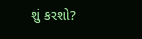શું કરશો?